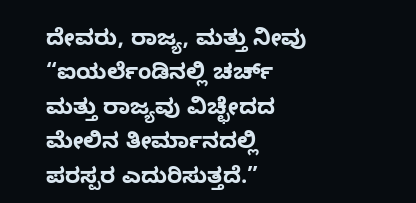ದೇವರು, ರಾಜ್ಯ, ಮತ್ತು ನೀವು
“ಐಯರ್ಲೆಂಡಿನಲ್ಲಿ ಚರ್ಚ್ ಮತ್ತು ರಾಜ್ಯವು ವಿಚ್ಛೇದದ ಮೇಲಿನ ತೀರ್ಮಾನದಲ್ಲಿ ಪರಸ್ಪರ ಎದುರಿಸುತ್ತದೆ.”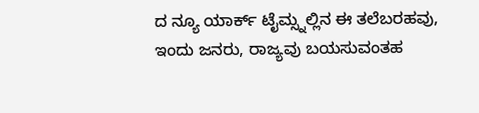ದ ನ್ಯೂ ಯಾರ್ಕ್ ಟೈಮ್ಸ್ನಲ್ಲಿನ ಈ ತಲೆಬರಹವು, ಇಂದು ಜನರು, ರಾಜ್ಯವು ಬಯಸುವಂತಹ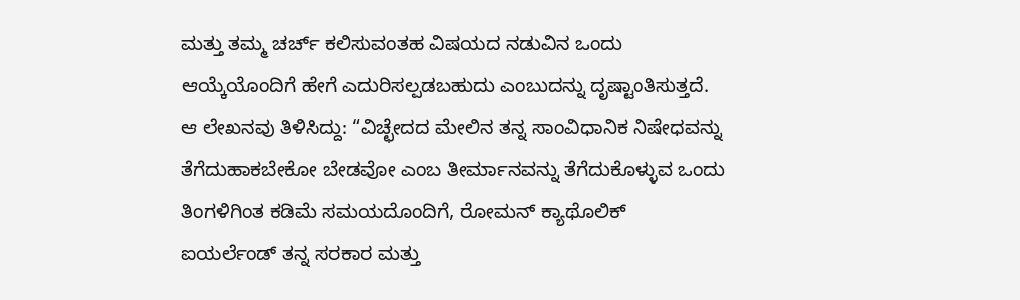ಮತ್ತು ತಮ್ಮ ಚರ್ಚ್ ಕಲಿಸುವಂತಹ ವಿಷಯದ ನಡುವಿನ ಒಂದು ಆಯ್ಕೆಯೊಂದಿಗೆ ಹೇಗೆ ಎದುರಿಸಲ್ಪಡಬಹುದು ಎಂಬುದನ್ನು ದೃಷ್ಟಾಂತಿಸುತ್ತದೆ.
ಆ ಲೇಖನವು ತಿಳಿಸಿದ್ದು: “ವಿಚ್ಛೇದದ ಮೇಲಿನ ತನ್ನ ಸಾಂವಿಧಾನಿಕ ನಿಷೇಧವನ್ನು ತೆಗೆದುಹಾಕಬೇಕೋ ಬೇಡವೋ ಎಂಬ ತೀರ್ಮಾನವನ್ನು ತೆಗೆದುಕೊಳ್ಳುವ ಒಂದು ತಿಂಗಳಿಗಿಂತ ಕಡಿಮೆ ಸಮಯದೊಂದಿಗೆ, ರೋಮನ್ ಕ್ಯಾಥೊಲಿಕ್ ಐಯರ್ಲೆಂಡ್ ತನ್ನ ಸರಕಾರ ಮತ್ತು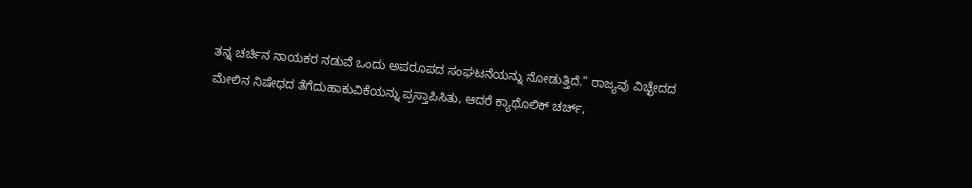ತನ್ನ ಚರ್ಚಿನ ನಾಯಕರ ನಡುವೆ ಒಂದು ಅಪರೂಪದ ಸಂಘಟನೆಯನ್ನು ನೋಡುತ್ತಿದೆ.” ರಾಜ್ಯವು ವಿಚ್ಛೇದದ ಮೇಲಿನ ನಿಷೇಧದ ತೆಗೆದುಹಾಕುವಿಕೆಯನ್ನು ಪ್ರಸ್ತಾಪಿಸಿತು, ಆದರೆ ಕ್ಯಾಥೊಲಿಕ್ ಚರ್ಚ್,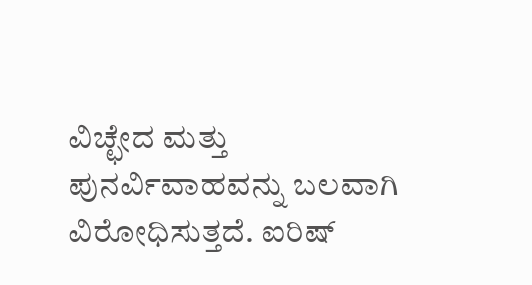ವಿಚ್ಛೇದ ಮತ್ತು ಪುನರ್ವಿವಾಹವನ್ನು ಬಲವಾಗಿ ವಿರೋಧಿಸುತ್ತದೆ. ಐರಿಷ್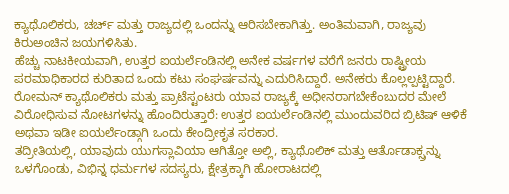ಕ್ಯಾಥೊಲಿಕರು, ಚರ್ಚ್ ಮತ್ತು ರಾಜ್ಯದಲ್ಲಿ ಒಂದನ್ನು ಆರಿಸಬೇಕಾಗಿತ್ತು. ಅಂತಿಮವಾಗಿ, ರಾಜ್ಯವು ಕಿರುಅಂಚಿನ ಜಯಗಳಿಸಿತು.
ಹೆಚ್ಚು ನಾಟಕೀಯವಾಗಿ, ಉತ್ತರ ಐಯರ್ಲೆಂಡಿನಲ್ಲಿ ಅನೇಕ ವರ್ಷಗಳ ವರೆಗೆ ಜನರು ರಾಷ್ಟ್ರೀಯ ಪರಮಾಧಿಕಾರದ ಕುರಿತಾದ ಒಂದು ಕಟು ಸಂಘರ್ಷವನ್ನು ಎದುರಿಸಿದ್ದಾರೆ. ಅನೇಕರು ಕೊಲ್ಲಲ್ಪಟ್ಟಿದ್ದಾರೆ. ರೋಮನ್ ಕ್ಯಾಥೊಲಿಕರು ಮತ್ತು ಪ್ರಾಟೆಸ್ಟಂಟರು ಯಾವ ರಾಜ್ಯಕ್ಕೆ ಅಧೀನರಾಗಬೇಕೆಂಬುದರ ಮೇಲೆ ವಿರೋಧಿಸುವ ನೋಟಗಳನ್ನು ಹೊಂದಿರುತ್ತಾರೆ: ಉತ್ತರ ಐಯರ್ಲೆಂಡಿನಲ್ಲಿ ಮುಂದುವರಿದ ಬ್ರಿಟಿಷ್ ಆಳಿಕೆ ಅಥವಾ ಇಡೀ ಐಯರ್ಲೆಂಡ್ಗಾಗಿ ಒಂದು ಕೇಂದ್ರೀಕೃತ ಸರಕಾರ.
ತದ್ರೀತಿಯಲ್ಲಿ, ಯಾವುದು ಯುಗಸ್ಲಾವಿಯಾ ಆಗಿತ್ತೋ ಅಲ್ಲಿ, ಕ್ಯಾಥೊಲಿಕ್ ಮತ್ತು ಆರ್ತೊಡಾಕ್ಸ್ರನ್ನು ಒಳಗೊಂಡು, ವಿಭಿನ್ನ ಧರ್ಮಗಳ ಸದಸ್ಯರು, ಕ್ಷೇತ್ರಕ್ಕಾಗಿ ಹೋರಾಟದಲ್ಲಿ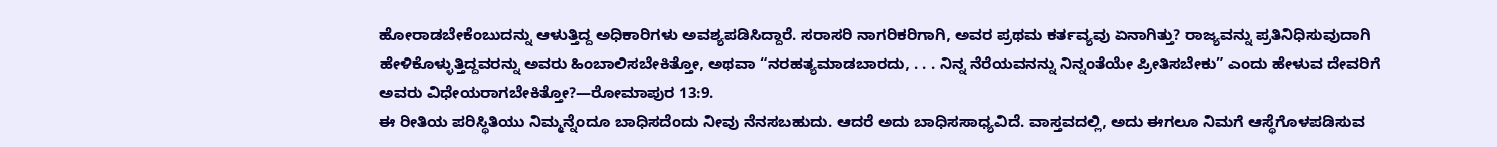ಹೋರಾಡಬೇಕೆಂಬುದನ್ನು ಆಳುತ್ತಿದ್ದ ಅಧಿಕಾರಿಗಳು ಅವಶ್ಯಪಡಿಸಿದ್ದಾರೆ. ಸರಾಸರಿ ನಾಗರಿಕರಿಗಾಗಿ, ಅವರ ಪ್ರಥಮ ಕರ್ತವ್ಯವು ಏನಾಗಿತ್ತು? ರಾಜ್ಯವನ್ನು ಪ್ರತಿನಿಧಿಸುವುದಾಗಿ ಹೇಳಿಕೊಳ್ಳುತ್ತಿದ್ದವರನ್ನು ಅವರು ಹಿಂಬಾಲಿಸಬೇಕಿತ್ತೋ, ಅಥವಾ “ನರಹತ್ಯಮಾಡಬಾರದು, . . . ನಿನ್ನ ನೆರೆಯವನನ್ನು ನಿನ್ನಂತೆಯೇ ಪ್ರೀತಿಸಬೇಕು” ಎಂದು ಹೇಳುವ ದೇವರಿಗೆ ಅವರು ವಿಧೇಯರಾಗಬೇಕಿತ್ತೋ?—ರೋಮಾಪುರ 13:9.
ಈ ರೀತಿಯ ಪರಿಸ್ಥಿತಿಯು ನಿಮ್ಮನ್ನೆಂದೂ ಬಾಧಿಸದೆಂದು ನೀವು ನೆನಸಬಹುದು. ಆದರೆ ಅದು ಬಾಧಿಸಸಾಧ್ಯವಿದೆ. ವಾಸ್ತವದಲ್ಲಿ, ಅದು ಈಗಲೂ ನಿಮಗೆ ಆಸ್ಥೆಗೊಳಪಡಿಸುವ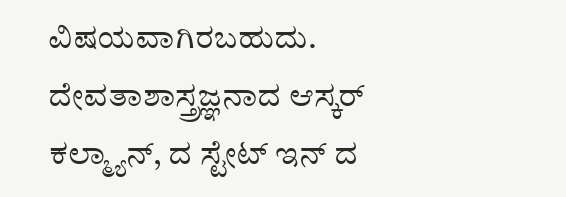ವಿಷಯವಾಗಿರಬಹುದು. ದೇವತಾಶಾಸ್ತ್ರಜ್ಞನಾದ ಆಸ್ಕರ್ ಕಲ್ಮ್ಯಾನ್, ದ ಸ್ಟೇಟ್ ಇನ್ ದ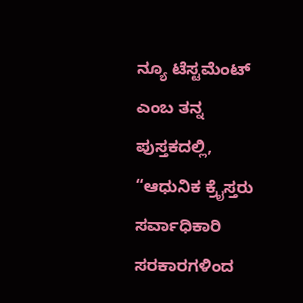ನ್ಯೂ ಟೆಸ್ಟಮೆಂಟ್ ಎಂಬ ತನ್ನ ಪುಸ್ತಕದಲ್ಲಿ, “ಆಧುನಿಕ ಕ್ರೈಸ್ತರು ಸರ್ವಾಧಿಕಾರಿ ಸರಕಾರಗಳಿಂದ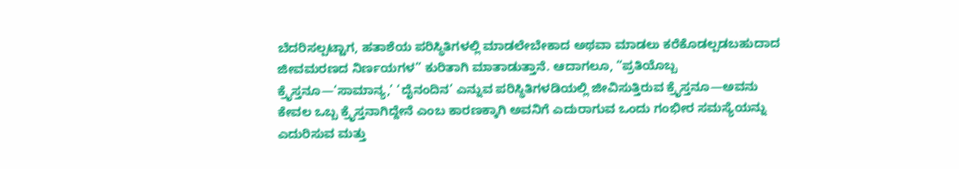ಬೆದರಿಸಲ್ಪಟ್ಟಾಗ, ಹತಾಶೆಯ ಪರಿಸ್ಥಿತಿಗಳಲ್ಲಿ ಮಾಡಲೇಬೇಕಾದ ಅಥವಾ ಮಾಡಲು ಕರೆಕೊಡಲ್ಪಡಬಹುದಾದ ಜೀವಮರಣದ ನಿರ್ಣಯಗಳ” ಕುರಿತಾಗಿ ಮಾತಾಡುತ್ತಾನೆ. ಆದಾಗಲೂ, “ಪ್ರತಿಯೊಬ್ಬ ಕ್ರೈಸ್ತನೂ—‘ಸಾಮಾನ್ಯ,’ ‘ದೈನಂದಿನ’ ಎನ್ನುವ ಪರಿಸ್ಥಿತಿಗಳಡಿಯಲ್ಲಿ ಜೀವಿಸುತ್ತಿರುವ ಕ್ರೈಸ್ತನೂ—ಅವನು ಕೇವಲ ಒಬ್ಬ ಕ್ರೈಸ್ತನಾಗಿದ್ದೇನೆ ಎಂಬ ಕಾರಣಕ್ಕಾಗಿ ಅವನಿಗೆ ಎದುರಾಗುವ ಒಂದು ಗಂಭೀರ ಸಮಸ್ಯೆಯನ್ನು ಎದುರಿಸುವ ಮತ್ತು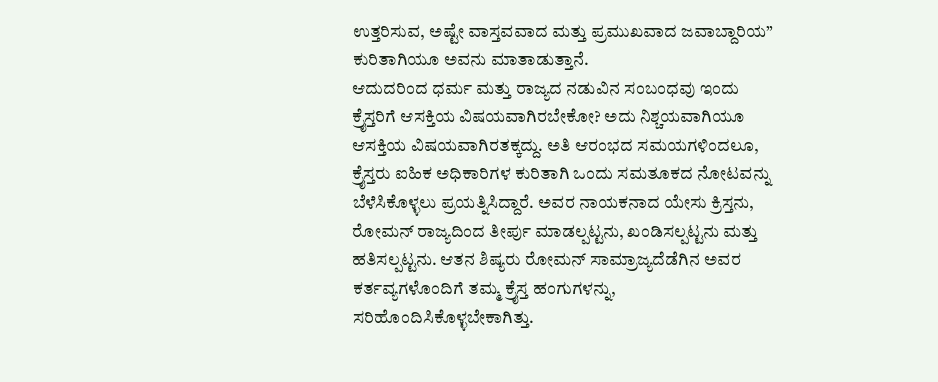ಉತ್ತರಿಸುವ, ಅಷ್ಟೇ ವಾಸ್ತವವಾದ ಮತ್ತು ಪ್ರಮುಖವಾದ ಜವಾಬ್ದಾರಿಯ” ಕುರಿತಾಗಿಯೂ ಅವನು ಮಾತಾಡುತ್ತಾನೆ.
ಆದುದರಿಂದ ಧರ್ಮ ಮತ್ತು ರಾಜ್ಯದ ನಡುವಿನ ಸಂಬಂಧವು ಇಂದು ಕ್ರೈಸ್ತರಿಗೆ ಆಸಕ್ತಿಯ ವಿಷಯವಾಗಿರಬೇಕೋ? ಅದು ನಿಶ್ಚಯವಾಗಿಯೂ ಆಸಕ್ತಿಯ ವಿಷಯವಾಗಿರತಕ್ಕದ್ದು. ಅತಿ ಆರಂಭದ ಸಮಯಗಳಿಂದಲೂ, ಕ್ರೈಸ್ತರು ಐಹಿಕ ಅಧಿಕಾರಿಗಳ ಕುರಿತಾಗಿ ಒಂದು ಸಮತೂಕದ ನೋಟವನ್ನು ಬೆಳೆಸಿಕೊಳ್ಳಲು ಪ್ರಯತ್ನಿಸಿದ್ದಾರೆ. ಅವರ ನಾಯಕನಾದ ಯೇಸು ಕ್ರಿಸ್ತನು, ರೋಮನ್ ರಾಜ್ಯದಿಂದ ತೀರ್ಪು ಮಾಡಲ್ಪಟ್ಟನು, ಖಂಡಿಸಲ್ಪಟ್ಟನು ಮತ್ತು ಹತಿಸಲ್ಪಟ್ಟನು. ಆತನ ಶಿಷ್ಯರು ರೋಮನ್ ಸಾಮ್ರಾಜ್ಯದೆಡೆಗಿನ ಅವರ ಕರ್ತವ್ಯಗಳೊಂದಿಗೆ ತಮ್ಮ ಕ್ರೈಸ್ತ ಹಂಗುಗಳನ್ನು, ಸರಿಹೊಂದಿಸಿಕೊಳ್ಳಬೇಕಾಗಿತ್ತು.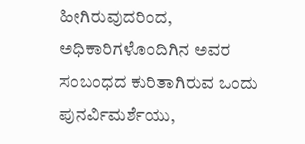ಹೀಗಿರುವುದರಿಂದ, ಅಧಿಕಾರಿಗಳೊಂದಿಗಿನ ಅವರ ಸಂಬಂಧದ ಕುರಿತಾಗಿರುವ ಒಂದು ಪುನರ್ವಿಮರ್ಶೆಯು,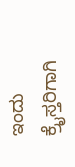ಇಂದು ಕ್ರೈಸ್ತರಿಗಾಗಿ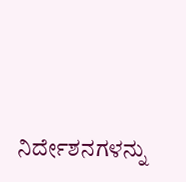ನಿರ್ದೇಶನಗಳನ್ನು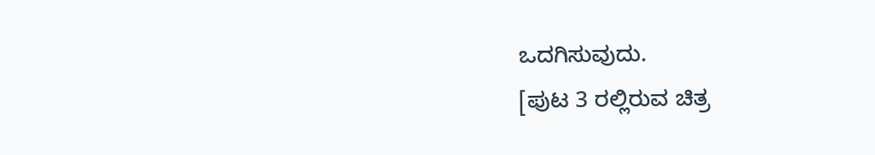ಒದಗಿಸುವುದು.
[ಪುಟ 3 ರಲ್ಲಿರುವ ಚಿತ್ರ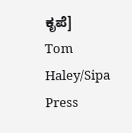ಕೃಪೆ]
Tom Haley/Sipa Press